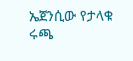ኤጀንሲው የታላቁ ሩጫ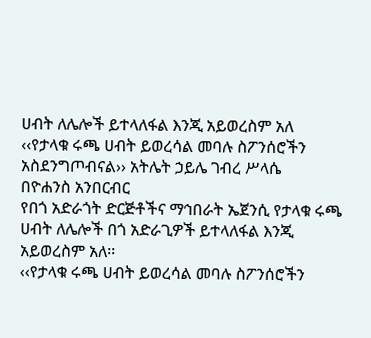ሀብት ለሌሎች ይተላለፋል እንጂ አይወረስም አለ
‹‹የታላቁ ሩጫ ሀብት ይወረሳል መባሉ ስፖንሰሮችን አስደንግጦብናል›› አትሌት ኃይሌ ገብረ ሥላሴ
በዮሐንስ አንበርብር
የበጎ አድራጎት ድርጅቶችና ማኅበራት ኤጀንሲ የታላቁ ሩጫ ሀብት ለሌሎች በጎ አድራጊዎች ይተላለፋል እንጂ አይወረስም አለ፡፡
‹‹የታላቁ ሩጫ ሀብት ይወረሳል መባሉ ስፖንሰሮችን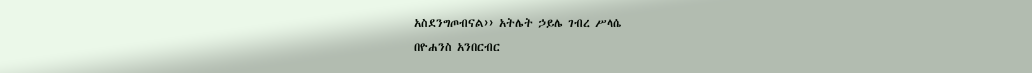አስደንግጦብናል›› አትሌት ኃይሌ ገብረ ሥላሴ
በዮሐንስ አንበርብር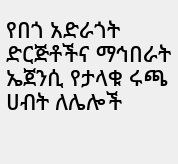የበጎ አድራጎት ድርጅቶችና ማኅበራት ኤጀንሲ የታላቁ ሩጫ ሀብት ለሌሎች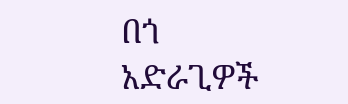በጎ አድራጊዎች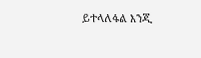ይተላለፋል እንጂ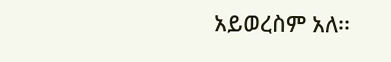አይወረስም አለ፡፡